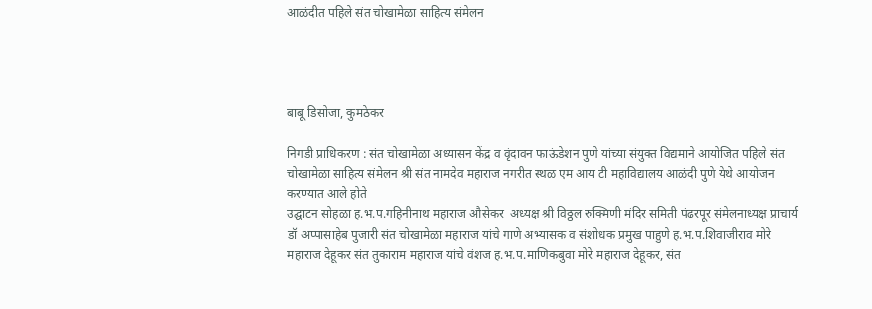आळंदीत पहिले संत चोखामेळा साहित्य संमेलन




बाबू डिसोजा, कुमठेकर

निगडी प्राधिकरण : संत चोखामेळा अध्यासन केंद्र व वृंदावन फाऊंडेशन पुणे यांच्या संयुक्त विद्यमाने आयोजित पहिले संत चोखामेळा साहित्य संमेलन श्री संत नामदेव महाराज नगरीत स्थळ एम आय टी महाविद्यालय आळंदी पुणे येथे आयोजन करण्यात आले होते
उद्घाटन सोहळा ह.भ.प.गहिनीनाथ महाराज औसेकर  अध्यक्ष श्री विठ्ठल रुक्मिणी मंदिर समिती पंढरपूर संमेलनाध्यक्ष प्राचार्य डॉ अप्पासाहेब पुजारी संत चोखामेळा महाराज यांचे गाणे अभ्यासक व संशोधक प्रमुख पाहुणे ह.भ.प.शिवाजीराव मोरे महाराज देहूकर संत तुकाराम महाराज यांचे वंशज ह.भ.प.माणिकबुवा मोरे महाराज देहूकर, संत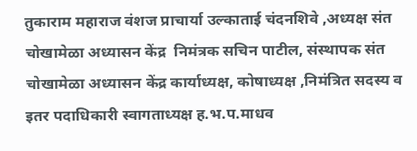तुकाराम महाराज वंशज प्राचार्या उल्काताई चंदनशिवे ,अध्यक्ष संत चोखामेळा अध्यासन केंद्र  निमंत्रक सचिन पाटील, संस्थापक संत चोखामेळा अध्यासन केंद्र कार्याध्यक्ष, कोषाध्यक्ष ,निमंत्रित सदस्य व इतर पदाधिकारी स्वागताध्यक्ष ह.भ.प.माधव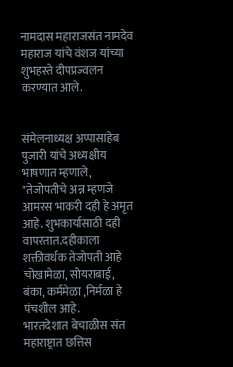नामदास महाराजसंत नामदेव महाराज यांचे वंशज यांच्या  शुभहस्ते दीपप्रज्वलन करण्यात आले.


संमेलनाध्यक्ष अप्पासाहेब पुजारी यांचे अध्यक्षीय भाषणात म्हणाले, "तेजोपतीचे अन्न म्हणजे आमरस भाकरी दही हे अमृत आहे. शुभकार्यासाठी दही वापरतात.दहीकाला शक्तीवर्धक तेजोपती आहे चोखामेळा, सोयराबाई, बंका, कर्ममेळा ,निर्मळा हे पंचशील आहे.
भारतदेशात बेचाळीस संत महाराष्ट्रात छत्तिस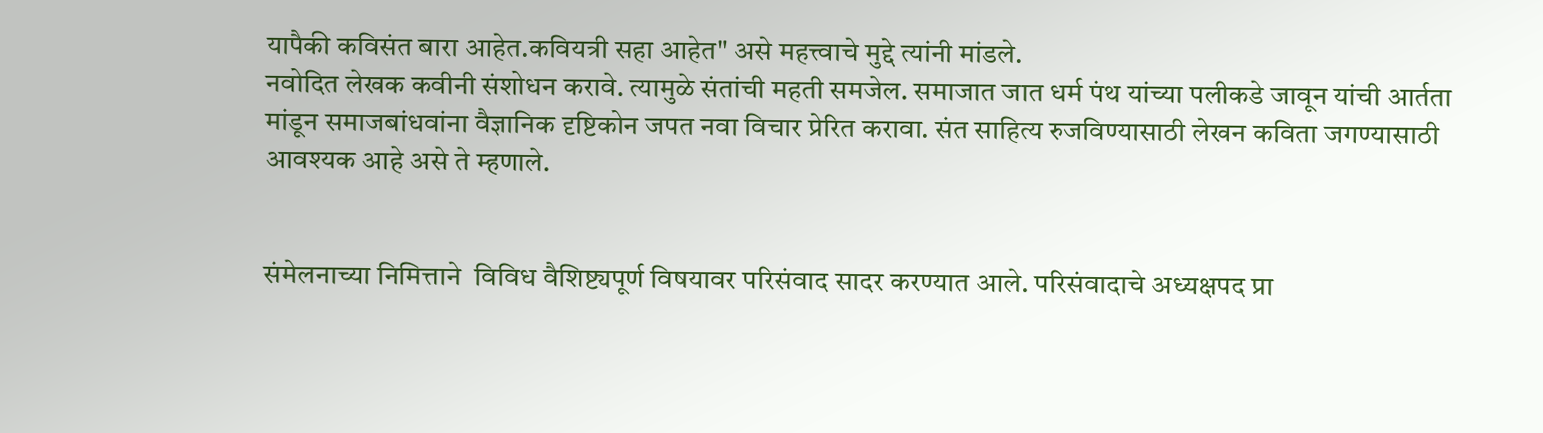यापैकी कविसंत बारा आहेत.कवियत्री सहा आहेत" असे महत्त्वाचे मुद्दे त्यांनी मांडले.
नवोदित लेखक कवीनी संशोधन करावे. त्यामुळे संतांची महती समजेल. समाजात जात धर्म पंथ यांच्या पलीकडे जावून यांची आर्तता मांडून समाजबांधवांना वैज्ञानिक दृष्टिकोन जपत नवा विचार प्रेरित करावा. संत साहित्य रुजविण्यासाठी लेखन कविता जगण्यासाठी आवश्यक आहे असे ते म्हणाले.


संमेलनाच्या निमित्ताने  विविध वैशिष्ट्यपूर्ण विषयावर परिसंवाद सादर करण्यात आले. परिसंवादाचे अध्यक्षपद प्रा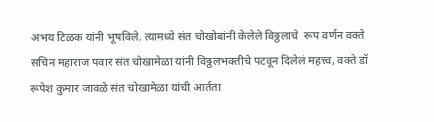अभय टिळक यांनी भूषविले. त्यामध्ये संत चोखोबांनी केलेले विठ्ठलाचे  रूप वर्णन वक्ते  सचिन महाराज पवार संत चोखामेळा यांनी विठ्ठलभक्तीचे पटवून दिलेलं महत्त्व, वक्ते डॉ रूपेश कुमार जावळे संत चोखामेळा यांची आर्तता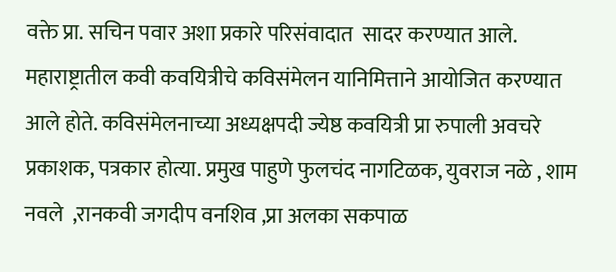वक्ते प्रा. सचिन पवार अशा प्रकारे परिसंवादात  सादर करण्यात आले.
महाराष्ट्रातील कवी कवयित्रीचे कविसंमेलन यानिमित्ताने आयोजित करण्यात आले होते. कविसंमेलनाच्या अध्यक्षपदी ज्येष्ठ कवयित्री प्रा रुपाली अवचरे प्रकाशक, पत्रकार होत्या. प्रमुख पाहुणे फुलचंद नागटिळक, युवराज नळे , शाम नवले  ,रानकवी जगदीप वनशिव ,प्रा अलका सकपाळ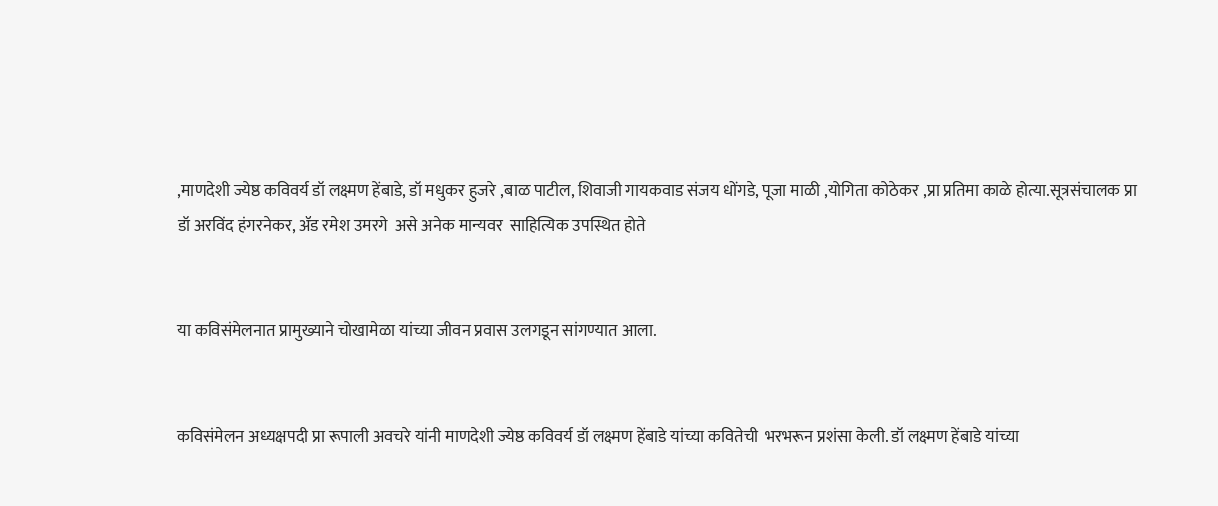,माणदेशी ज्येष्ठ कविवर्य डॉ लक्ष्मण हेंबाडे, डॉ मधुकर हुजरे ,बाळ पाटील, शिवाजी गायकवाड संजय धोंगडे, पूजा माळी ,योगिता कोठेकर ,प्रा प्रतिमा काळे होत्या.सूत्रसंचालक प्रा डॉ अरविंद हंगरनेकर, ॲड रमेश उमरगे  असे अनेक मान्यवर  साहित्यिक उपस्थित होते


या कविसंमेलनात प्रामुख्याने चोखामेळा यांच्या जीवन प्रवास उलगडून सांगण्यात आला.


कविसंमेलन अध्यक्षपदी प्रा रूपाली अवचरे यांनी माणदेशी ज्येष्ठ कविवर्य डॉ लक्ष्मण हेंबाडे यांच्या कवितेची  भरभरून प्रशंसा केली. डॉ लक्ष्मण हेंबाडे यांच्या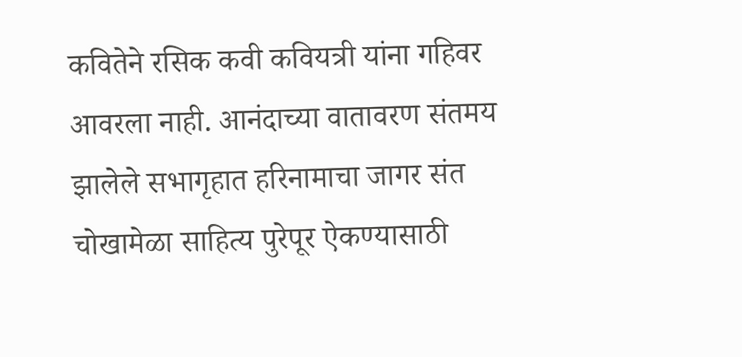कवितेने रसिक कवी कवियत्री यांना गहिवर आवरला नाही. आनंदाच्या वातावरण संतमय झालेले सभागृहात हरिनामाचा जागर संत चोखामेळा साहित्य पुरेपूर ऐकण्यासाठी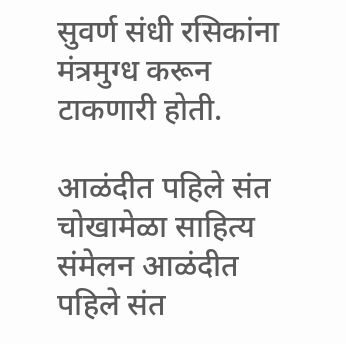सुवर्ण संधी रसिकांना मंत्रमुग्ध करून टाकणारी होती.

आळंदीत पहिले संत चोखामेळा साहित्य संमेलन आळंदीत पहिले संत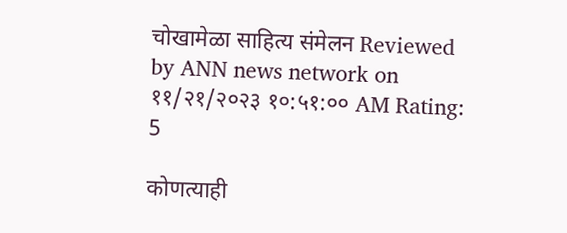चोखामेळा साहित्य संमेलन Reviewed by ANN news network on ११/२१/२०२३ १०:५१:०० AM Rating: 5

कोणत्याही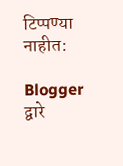टिप्पण्‍या नाहीत:

Blogger द्वारे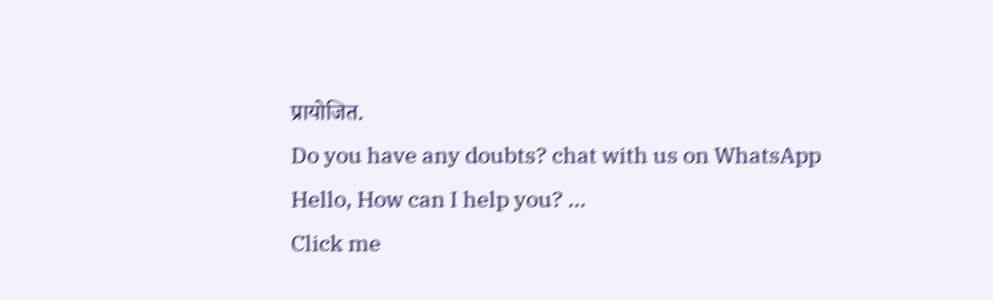प्रायोजित.
Do you have any doubts? chat with us on WhatsApp
Hello, How can I help you? ...
Click me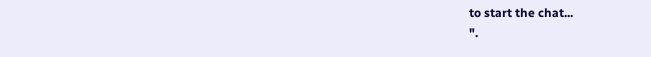to start the chat...
".